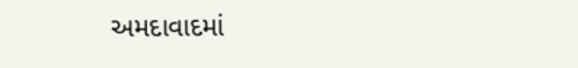અમદાવાદમાં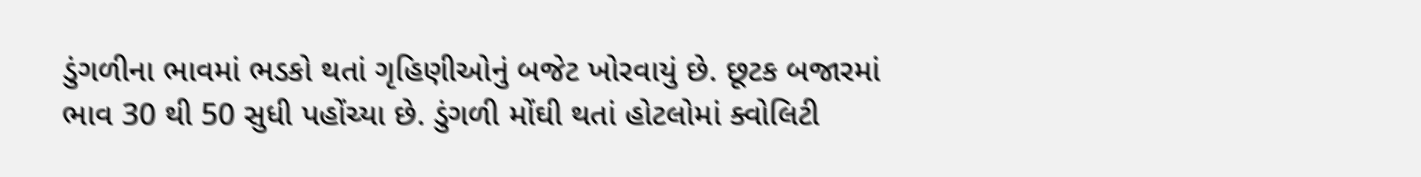ડુંગળીના ભાવમાં ભડકો થતાં ગૃહિણીઓનું બજેટ ખોરવાયું છે. છૂટક બજારમાં ભાવ 30 થી 50 સુધી પહોંચ્યા છે. ડુંગળી મોંઘી થતાં હોટલોમાં ક્વોલિટી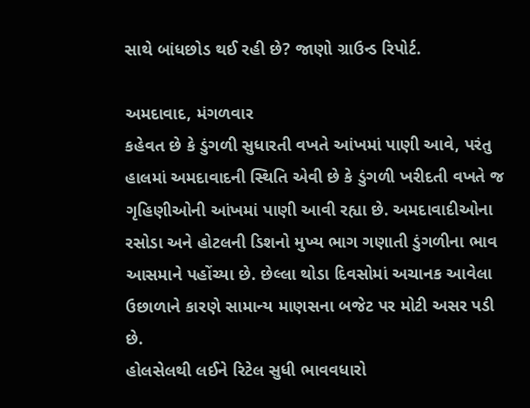સાથે બાંધછોડ થઈ રહી છે? જાણો ગ્રાઉન્ડ રિપોર્ટ.

અમદાવાદ, મંગળવાર
કહેવત છે કે ડુંગળી સુધારતી વખતે આંખમાં પાણી આવે, પરંતુ હાલમાં અમદાવાદની સ્થિતિ એવી છે કે ડુંગળી ખરીદતી વખતે જ ગૃહિણીઓની આંખમાં પાણી આવી રહ્યા છે. અમદાવાદીઓના રસોડા અને હોટલની ડિશનો મુખ્ય ભાગ ગણાતી ડુંગળીના ભાવ આસમાને પહોંચ્યા છે. છેલ્લા થોડા દિવસોમાં અચાનક આવેલા ઉછાળાને કારણે સામાન્ય માણસના બજેટ પર મોટી અસર પડી છે.
હોલસેલથી લઈને રિટેલ સુધી ભાવવધારો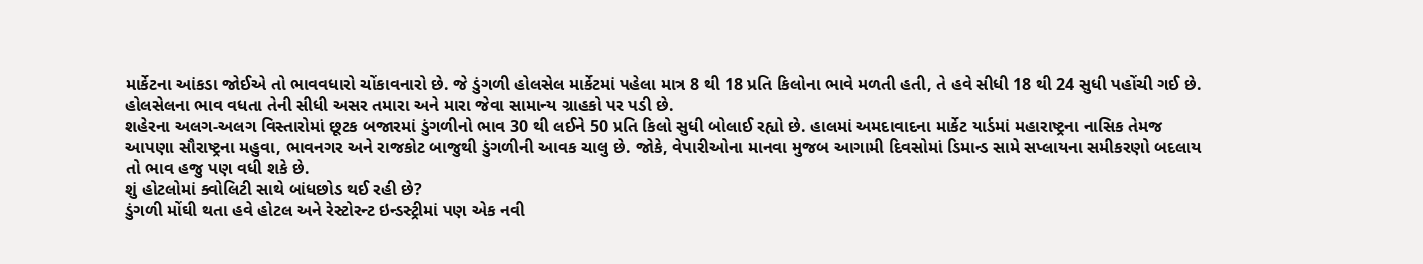માર્કેટના આંકડા જોઈએ તો ભાવવધારો ચોંકાવનારો છે. જે ડુંગળી હોલસેલ માર્કેટમાં પહેલા માત્ર 8 થી 18 પ્રતિ કિલોના ભાવે મળતી હતી, તે હવે સીધી 18 થી 24 સુધી પહોંચી ગઈ છે. હોલસેલના ભાવ વધતા તેની સીધી અસર તમારા અને મારા જેવા સામાન્ય ગ્રાહકો પર પડી છે.
શહેરના અલગ-અલગ વિસ્તારોમાં છૂટક બજારમાં ડુંગળીનો ભાવ 30 થી લઈને 50 પ્રતિ કિલો સુધી બોલાઈ રહ્યો છે. હાલમાં અમદાવાદના માર્કેટ યાર્ડમાં મહારાષ્ટ્રના નાસિક તેમજ આપણા સૌરાષ્ટ્રના મહુવા, ભાવનગર અને રાજકોટ બાજુથી ડુંગળીની આવક ચાલુ છે. જોકે, વેપારીઓના માનવા મુજબ આગામી દિવસોમાં ડિમાન્ડ સામે સપ્લાયના સમીકરણો બદલાય તો ભાવ હજુ પણ વધી શકે છે.
શું હોટલોમાં ક્વોલિટી સાથે બાંધછોડ થઈ રહી છે?
ડુંગળી મોંઘી થતા હવે હોટલ અને રેસ્ટોરન્ટ ઇન્ડસ્ટ્રીમાં પણ એક નવી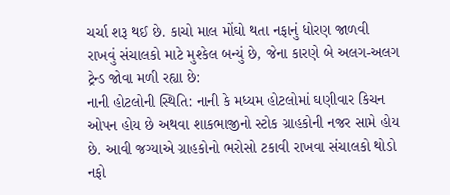ચર્ચા શરૂ થઈ છે. કાચો માલ મોંઘો થતા નફાનું ધોરણ જાળવી રાખવું સંચાલકો માટે મુશ્કેલ બન્યું છે, જેના કારણે બે અલગ-અલગ ટ્રેન્ડ જોવા મળી રહ્યા છે:
નાની હોટલોની સ્થિતિ: નાની કે મધ્યમ હોટલોમાં ઘણીવાર કિચન ઓપન હોય છે અથવા શાકભાજીનો સ્ટોક ગ્રાહકોની નજર સામે હોય છે. આવી જગ્યાએ ગ્રાહકોનો ભરોસો ટકાવી રાખવા સંચાલકો થોડો નફો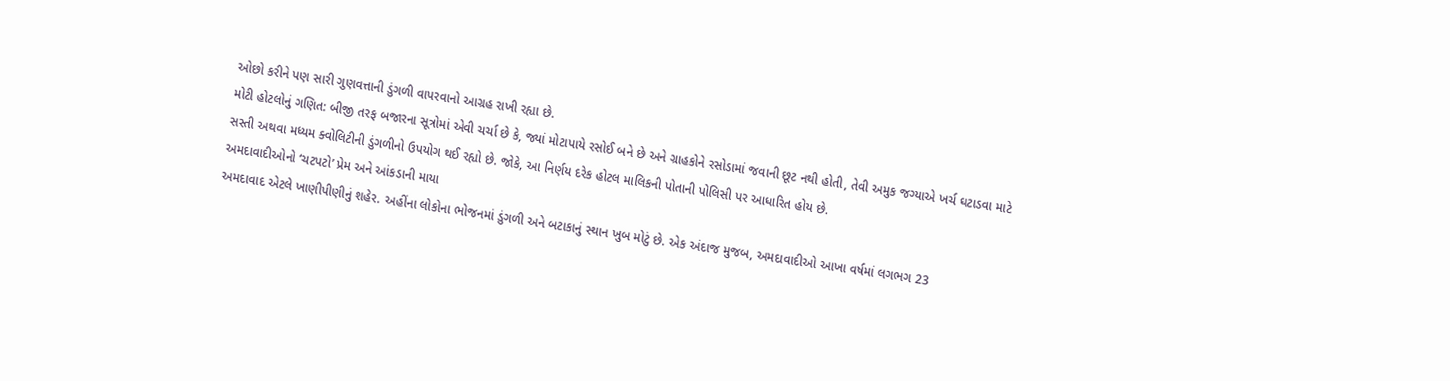ઓછો કરીને પણ સારી ગુણવત્તાની ડુંગળી વાપરવાનો આગ્રહ રાખી રહ્યા છે.
મોટી હોટલોનું ગણિત: બીજી તરફ બજારના સૂત્રોમાં એવી ચર્ચા છે કે, જ્યાં મોટાપાયે રસોઈ બને છે અને ગ્રાહકોને રસોડામાં જવાની છૂટ નથી હોતી, તેવી અમુક જગ્યાએ ખર્ચ ઘટાડવા માટે સસ્તી અથવા મધ્યમ ક્વોલિટીની ડુંગળીનો ઉપયોગ થઈ રહ્યો છે. જોકે, આ નિર્ણય દરેક હોટલ માલિકની પોતાની પોલિસી પર આધારિત હોય છે.
અમદાવાદીઓનો ‘ચટપટો’ પ્રેમ અને આંકડાની માયા
અમદાવાદ એટલે ખાણીપીણીનું શહેર. અહીંના લોકોના ભોજનમાં ડુંગળી અને બટાકાનું સ્થાન ખુબ મોટું છે. એક અંદાજ મુજબ, અમદાવાદીઓ આખા વર્ષમાં લગભગ 23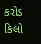કરોડ કિલો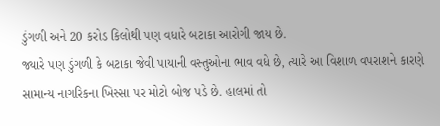ડુંગળી અને 20 કરોડ કિલોથી પણ વધારે બટાકા આરોગી જાય છે.
જ્યારે પણ ડુંગળી કે બટાકા જેવી પાયાની વસ્તુઓના ભાવ વધે છે, ત્યારે આ વિશાળ વપરાશને કારણે સામાન્ય નાગરિકના ખિસ્સા પર મોટો બોજ પડે છે. હાલમાં તો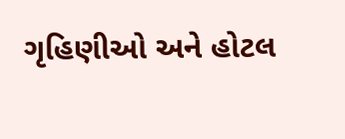ગૃહિણીઓ અને હોટલ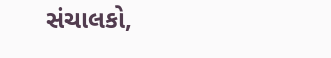સંચાલકો,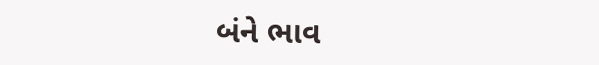બંને ભાવ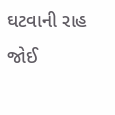ઘટવાની રાહ જોઈ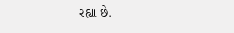રહ્યા છે.